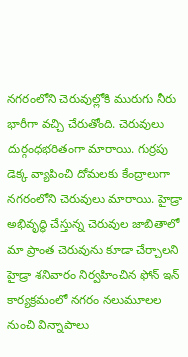నగరంలోని చెరువుల్లోకి మురుగు నీరు భారీగా వచ్చి చేరుతోంది. చెరువులు దుర్గంధభరితంగా మారాయి. గుర్రపు డెక్క వ్యాపించి దోమలకు కేంద్రాలుగా నగరంలోని చెరువులు మారాయి. హైడ్రా అభివృద్ధి చేస్తున్న చెరువుల జాబితాలో మా ప్రాంత చెరువును కూడా చేర్చాలని హైడ్రా శనివారం నిర్వహించిన ఫోన్ ఇన్ కార్యక్రమంలో నగరం నలుమూలల నుంచి విన్నాపాలు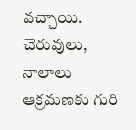వచ్చాయి. చెరువులు, నాలాలు ఆక్రమణకు గురి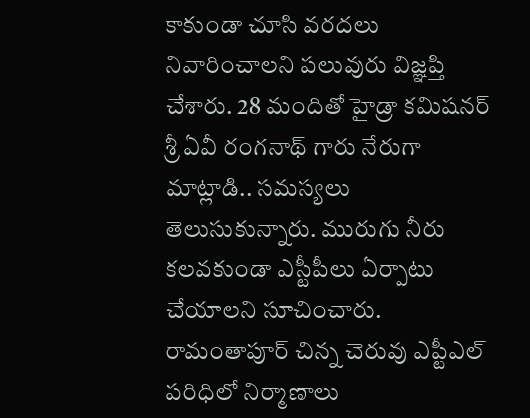కాకుండా చూసి వరదలు నివారించాలని పలువురు విజ్ఞప్తి చేశారు. 28 మందితో హైడ్రా కమిషనర్ శ్రీ ఏవీ రంగనాథ్ గారు నేరుగా మాట్లాడి.. సమస్యలు తెలుసుకున్నారు. మురుగు నీరు కలవకుండా ఎస్టీపీలు ఏర్పాటు చేయాలని సూచించారు. రామంతాపూర్ చిన్న చెరువు ఎప్టీఎల్ పరిధిలో నిర్మాణాలు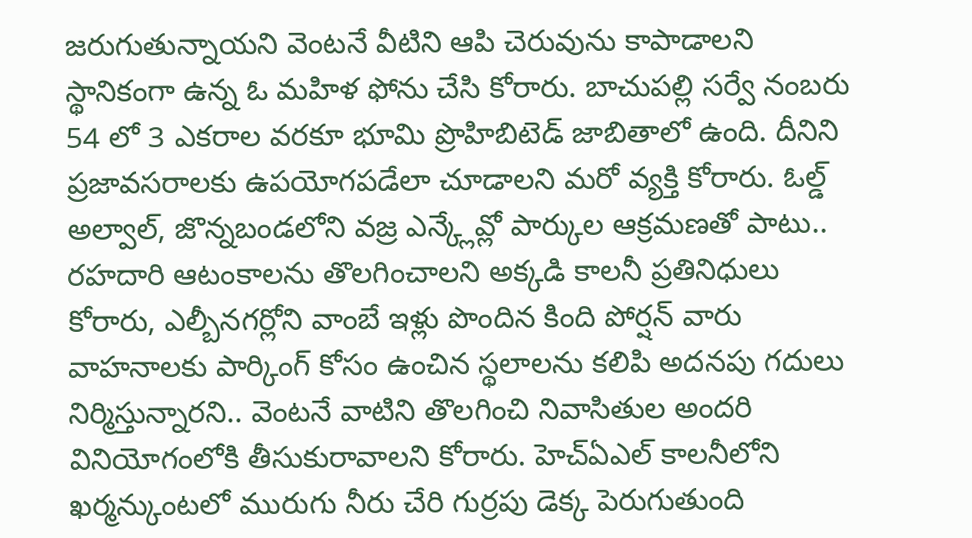జరుగుతున్నాయని వెంటనే వీటిని ఆపి చెరువును కాపాడాలని స్థానికంగా ఉన్న ఓ మహిళ ఫోను చేసి కోరారు. బాచుపల్లి సర్వే నంబరు 54 లో 3 ఎకరాల వరకూ భూమి ప్రొహిబిటెడ్ జాబితాలో ఉంది. దీనిని ప్రజావసరాలకు ఉపయోగపడేలా చూడాలని మరో వ్యక్తి కోరారు. ఓల్డ్ అల్వాల్, జొన్నబండలోని వజ్ర ఎన్క్లేవ్లో పార్కుల ఆక్రమణతో పాటు.. రహదారి ఆటంకాలను తొలగించాలని అక్కడి కాలనీ ప్రతినిధులు కోరారు, ఎల్బీనగర్లోని వాంబే ఇళ్లు పొందిన కింది పోర్షన్ వారు వాహనాలకు పార్కింగ్ కోసం ఉంచిన స్థలాలను కలిపి అదనపు గదులు నిర్మిస్తున్నారని.. వెంటనే వాటిని తొలగించి నివాసితుల అందరి వినియోగంలోకి తీసుకురావాలని కోరారు. హెచ్ఏఎల్ కాలనీలోని ఖర్మన్కుంటలో మురుగు నీరు చేరి గుర్రపు డెక్క పెరుగుతుంది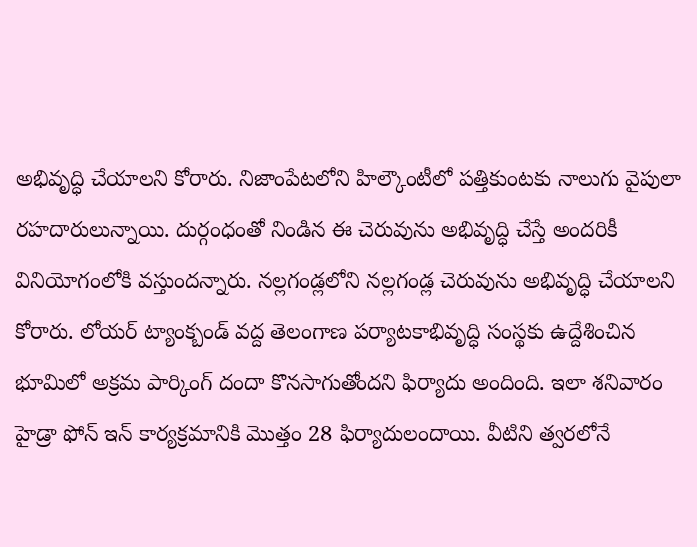అభివృద్ధి చేయాలని కోరారు. నిజాంపేటలోని హిల్కౌంటీలో పత్తికుంటకు నాలుగు వైపులా రహదారులున్నాయి. దుర్గంధంతో నిండిన ఈ చెరువును అభివృద్ధి చేస్తే అందరికీ వినియోగంలోకి వస్తుందన్నారు. నల్లగండ్లలోని నల్లగండ్ల చెరువును అభివృద్ధి చేయాలని కోరారు. లోయర్ ట్యాంక్బండ్ వద్ద తెలంగాణ పర్యాటకాభివృద్ధి సంస్థకు ఉద్దేశించిన భూమిలో అక్రమ పార్కింగ్ దందా కొనసాగుతోందని ఫిర్యాదు అందింది. ఇలా శనివారం హైడ్రా ఫోన్ ఇన్ కార్యక్రమానికి మొత్తం 28 ఫిర్యాదులందాయి. వీటిని త్వరలోనే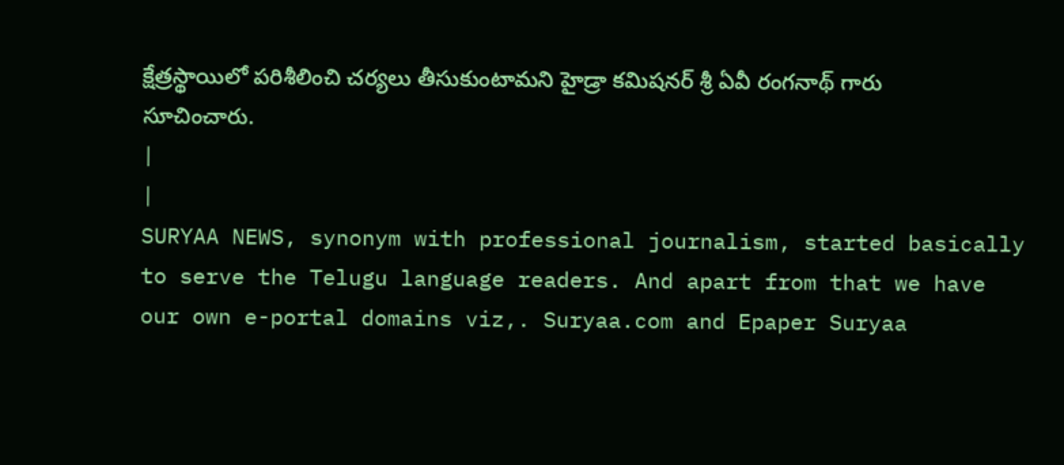క్షేత్రస్థాయిలో పరిశీలించి చర్యలు తీసుకుంటామని హైడ్రా కమిషనర్ శ్రీ ఏవీ రంగనాథ్ గారు సూచించారు.
|
|
SURYAA NEWS, synonym with professional journalism, started basically to serve the Telugu language readers. And apart from that we have our own e-portal domains viz,. Suryaa.com and Epaper Suryaa